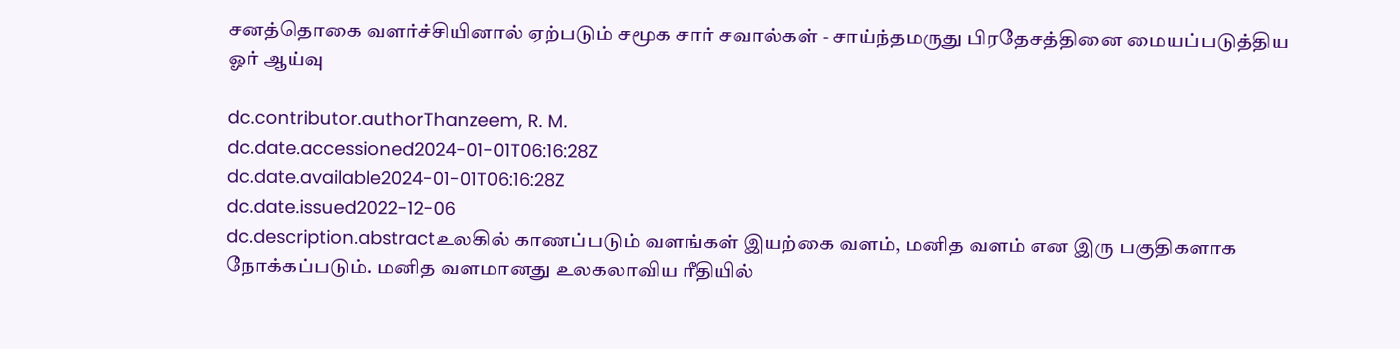சனத்தொகை வளர்ச்சியினால் ஏற்படும் சமூக சார் சவால்கள் - சாய்ந்தமருது பிரதேசத்தினை மையப்படுத்திய ஓர் ஆய்வு

dc.contributor.authorThanzeem, R. M.
dc.date.accessioned2024-01-01T06:16:28Z
dc.date.available2024-01-01T06:16:28Z
dc.date.issued2022-12-06
dc.description.abstractஉலகில் காணப்படும் வளங்கள் இயற்கை வளம், மனித வளம் என இரு பகுதிகளாக நோக்கப்படும். மனித வளமானது உலகலாவிய ரீதியில்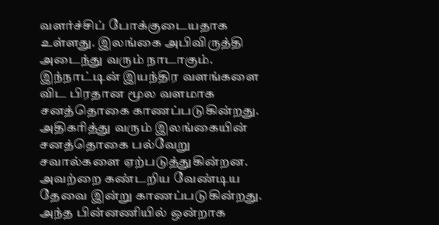வளர்ச்சிப் போக்குடையதாக உள்ளது. இலங்கை அபிவிருத்தி அடைந்து வரும் நாடாகும். இந்நாட்டின் இயந்திர வளங்களை விட பிரதான மூல வளமாக சனத்தொகை காணப்படுகின்றது. அதிகரித்து வரும் இலங்கையின் சனத்தொகை பல்வேறு சவால்களை ஏற்படுத்துகின்றன. அவற்றை கண்டறிய வேண்டிய தேவை இன்று காணப்படுகின்றது. அந்த பின்னணியில் ஒன்றாக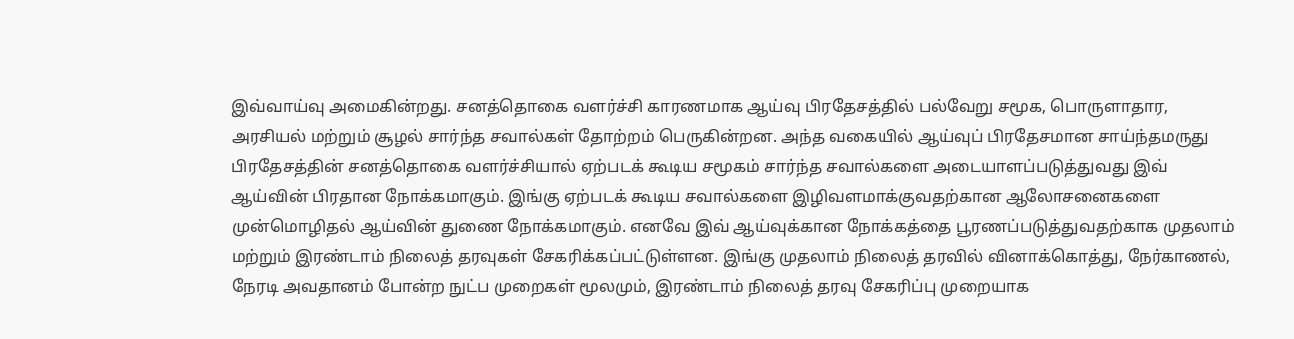இவ்வாய்வு அமைகின்றது. சனத்தொகை வளர்ச்சி காரணமாக ஆய்வு பிரதேசத்தில் பல்வேறு சமூக, பொருளாதார, அரசியல் மற்றும் சூழல் சார்ந்த சவால்கள் தோற்றம் பெருகின்றன. அந்த வகையில் ஆய்வுப் பிரதேசமான சாய்ந்தமருது பிரதேசத்தின் சனத்தொகை வளர்ச்சியால் ஏற்படக் கூடிய சமூகம் சார்ந்த சவால்களை அடையாளப்படுத்துவது இவ் ஆய்வின் பிரதான நோக்கமாகும். இங்கு ஏற்படக் கூடிய சவால்களை இழிவளமாக்குவதற்கான ஆலோசனைகளை முன்மொழிதல் ஆய்வின் துணை நோக்கமாகும். எனவே இவ் ஆய்வுக்கான நோக்கத்தை பூரணப்படுத்துவதற்காக முதலாம் மற்றும் இரண்டாம் நிலைத் தரவுகள் சேகரிக்கப்பட்டுள்ளன. இங்கு முதலாம் நிலைத் தரவில் வினாக்கொத்து, நேர்காணல், நேரடி அவதானம் போன்ற நுட்ப முறைகள் மூலமும், இரண்டாம் நிலைத் தரவு சேகரிப்பு முறையாக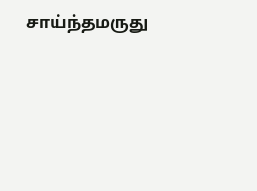சாய்ந்தமருது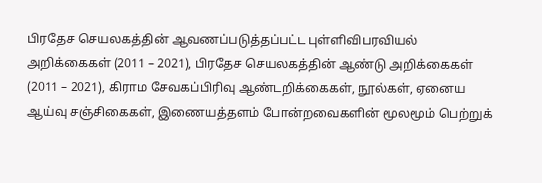பிரதேச செயலகத்தின் ஆவணப்படுத்தப்பட்ட புள்ளிவிபரவியல் அறிக்கைகள் (2011 – 2021), பிரதேச செயலகத்தின் ஆண்டு அறிக்கைகள் (2011 – 2021), கிராம சேவகப்பிரிவு ஆண்டறிக்கைகள், நூல்கள், ஏனைய ஆய்வு சஞ்சிகைகள், இணையத்தளம் போன்றவைகளின் மூலமூம் பெற்றுக்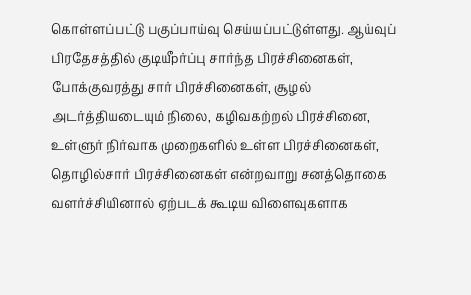கொள்ளப்பட்டு பகுப்பாய்வு செய்யப்பட்டுள்ளது. ஆய்வுப் பிரதேசத்தில் குடியீpர்ப்பு சார்ந்த பிரச்சினைகள், போக்குவரத்து சார் பிரச்சினைகள், சூழல் அடர்த்தியடையும் நிலை, கழிவகற்றல் பிரச்சினை, உள்ளுர் நிர்வாக முறைகளில் உள்ள பிரச்சினைகள், தொழில்சார் பிரச்சினைகள் என்றவாறு சனத்தொகை வளர்ச்சியினால் ஏற்படக் கூடிய விளைவுகளாக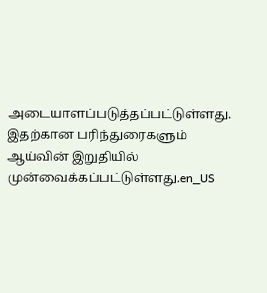அடையாளப்படுத்தப்பட்டுள்ளது. இதற்கான பரிந்துரைகளும் ஆய்வின் இறுதியில் முன்வைக்கப்பட்டுள்ளது.en_US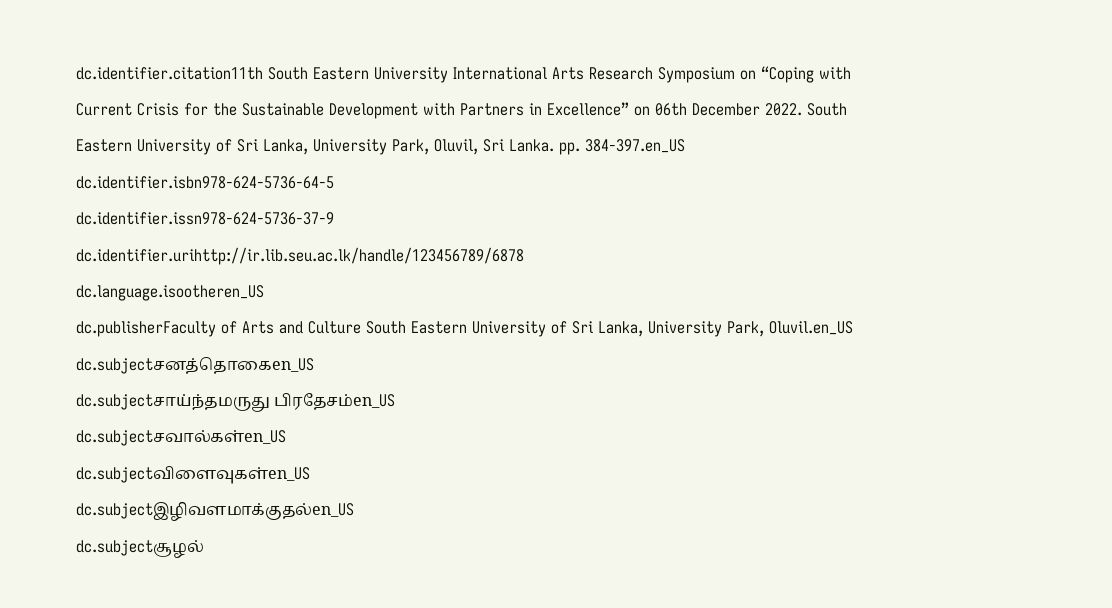dc.identifier.citation11th South Eastern University International Arts Research Symposium on “Coping with Current Crisis for the Sustainable Development with Partners in Excellence” on 06th December 2022. South Eastern University of Sri Lanka, University Park, Oluvil, Sri Lanka. pp. 384-397.en_US
dc.identifier.isbn978-624-5736-64-5
dc.identifier.issn978-624-5736-37-9
dc.identifier.urihttp://ir.lib.seu.ac.lk/handle/123456789/6878
dc.language.isootheren_US
dc.publisherFaculty of Arts and Culture South Eastern University of Sri Lanka, University Park, Oluvil.en_US
dc.subjectசனத்தொகைen_US
dc.subjectசாய்ந்தமருது பிரதேசம்en_US
dc.subjectசவால்கள்en_US
dc.subjectவிளைவுகள்en_US
dc.subjectஇழிவளமாக்குதல்en_US
dc.subjectசூழல்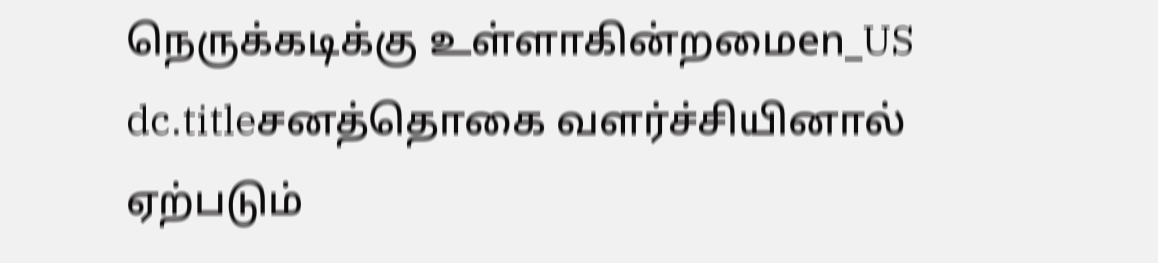நெருக்கடிக்கு உள்ளாகின்றமைen_US
dc.titleசனத்தொகை வளர்ச்சியினால் ஏற்படும்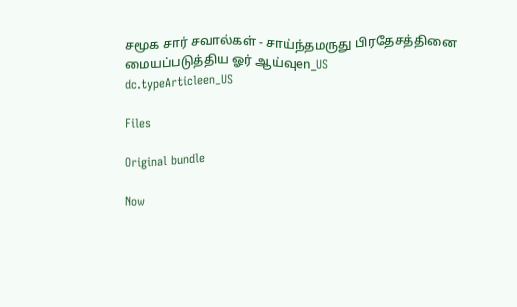சமூக சார் சவால்கள் - சாய்ந்தமருது பிரதேசத்தினை மையப்படுத்திய ஓர் ஆய்வுen_US
dc.typeArticleen_US

Files

Original bundle

Now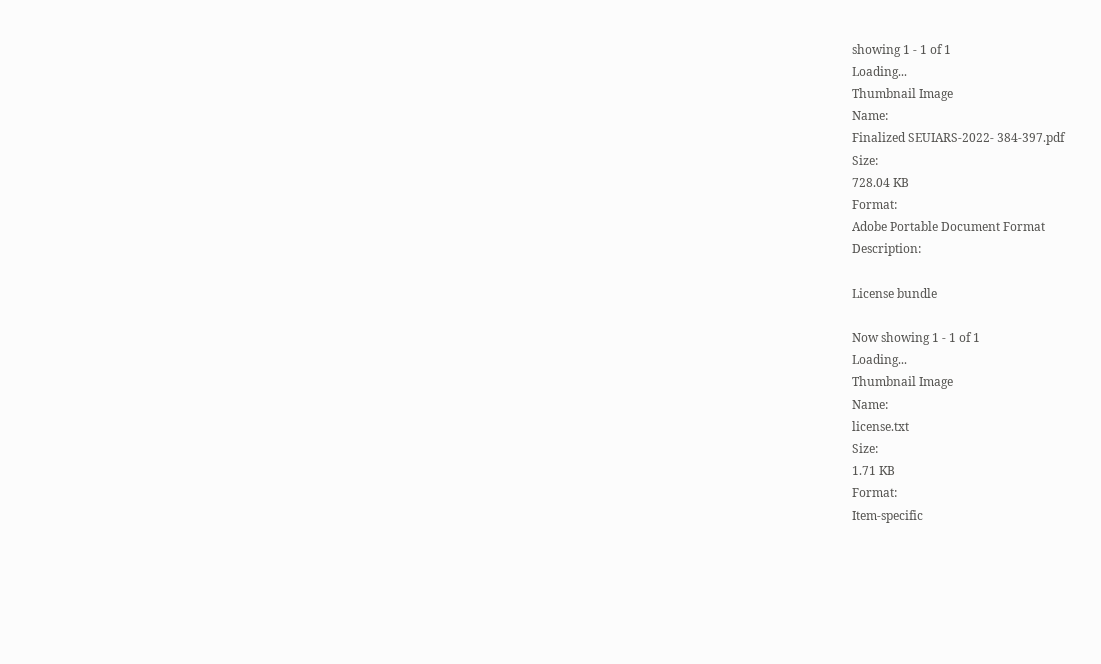showing 1 - 1 of 1
Loading...
Thumbnail Image
Name:
Finalized SEUIARS-2022- 384-397.pdf
Size:
728.04 KB
Format:
Adobe Portable Document Format
Description:

License bundle

Now showing 1 - 1 of 1
Loading...
Thumbnail Image
Name:
license.txt
Size:
1.71 KB
Format:
Item-specific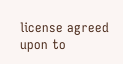license agreed upon to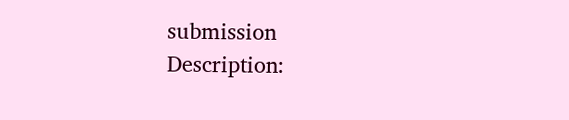submission
Description: